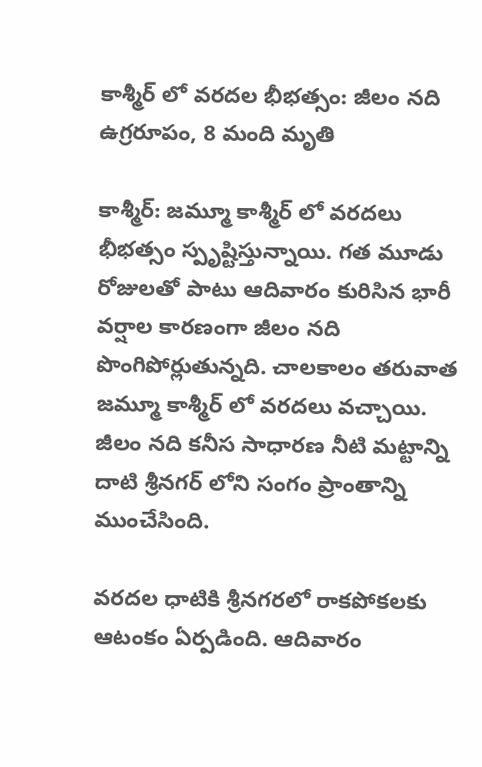కాశ్మీర్ లో వరదల భీభత్సం: జీలం నది ఉగ్రరూపం, 8 మంది మృతి

కాశ్మీర్: జమ్మూ కాశ్మీర్ లో వరదలు భీభత్సం స్పృష్టిస్తున్నాయి. గత మూడు రోజులతో పాటు ఆదివారం కురిసిన భారీ వర్షాల కారణంగా జీలం నది పొంగిపోర్లుతున్నది. చాలకాలం తరువాత జమ్మూ కాశ్మీర్ లో వరదలు వచ్చాయి. జీలం నది కనీస సాధారణ నీటి మట్టాన్ని దాటి శ్రీనగర్ లోని సంగం ప్రాంతాన్ని ముంచేసింది.

వరదల ధాటికి శ్రీనగరలో రాకపోకలకు ఆటంకం ఏర్పడింది. ఆదివారం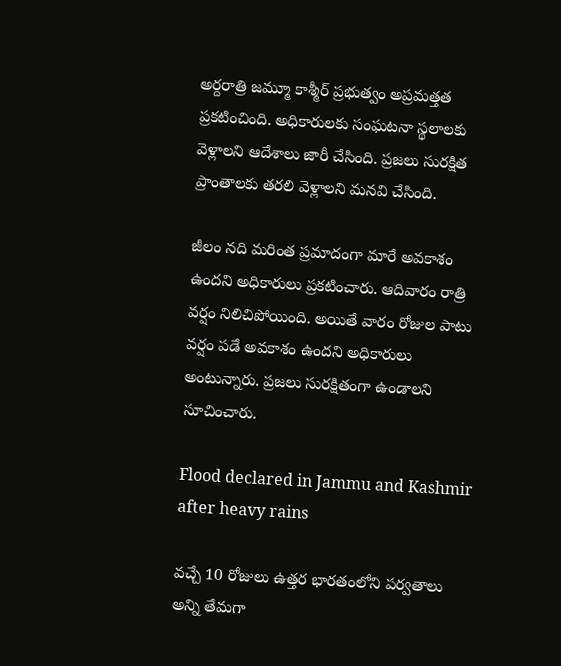అర్దరాత్రి జమ్మూ కాశ్మీర్ ప్రభుత్వం అప్రమత్తత ప్రకటించింది. అధికారులకు సంఘటనా స్థలాలకు వెళ్లాలని ఆదేశాలు జారీ చేసింది. ప్రజలు సురక్షిత ప్రాంతాలకు తరలి వెళ్లాలని మనవి చేసింది.

జీలం నది మరింత ప్రమాదంగా మారే అవకాశం ఉందని అధికారులు ప్రకటించారు. ఆదివారం రాత్రి వర్షం నిలిచిపోయింది. అయితే వారం రోజుల పాటు వర్షం పడే అవకాశం ఉందని అధికారులు అంటున్నారు. ప్రజలు సురక్షితంగా ఉండాలని సూచించారు.

Flood declared in Jammu and Kashmir after heavy rains

వచ్చే 10 రోజులు ఉత్తర భారతంలోని పర్వతాలు అన్ని తేమగా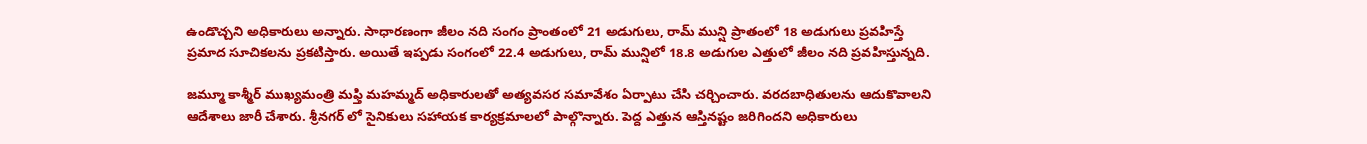ఉండొచ్చని అధికారులు అన్నారు. సాధారణంగా జీలం నది సంగం ప్రాంతంలో 21 అడుగులు, రామ్ మున్షి ప్రాతంలో 18 అడుగులు ప్రవహిస్తే ప్రమాద సూచికలను ప్రకటిస్తారు. అయితే ఇప్పడు సంగంలో 22.4 అడుగులు, రామ్ మున్షిలో 18.8 అడుగుల ఎత్తులో జీలం నది ప్రవహిస్తున్నది.

జమ్మూ కాశ్మీర్ ముఖ్యమంత్రి మఫ్తి మహమ్మద్ అధికారులతో అత్యవసర సమావేశం ఏర్పాటు చేసి చర్చించారు. వరదబాధితులను ఆదుకొవాలని ఆదేశాలు జారీ చేశారు. శ్రీనగర్ లో సైనికులు సహాయక కార్యక్రమాలలో పాల్గొన్నారు. పెద్ద ఎత్తున ఆస్తినష్టం జరిగిందని అధికారులు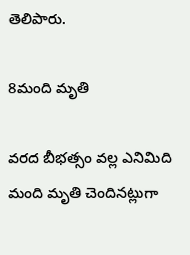తెలిపారు.

8మంది మృతి

వరద బీభత్సం వల్ల ఎనిమిది మంది మృతి చెందినట్లుగా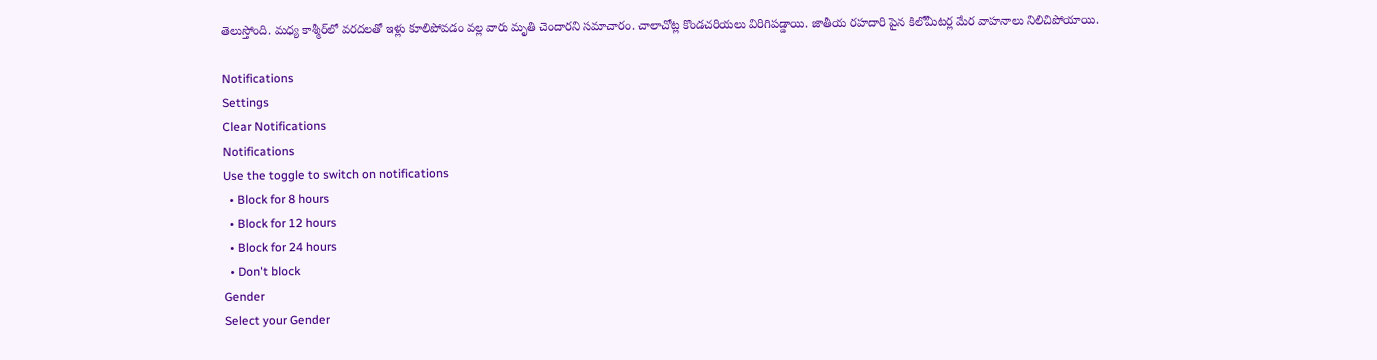తెలుస్తోంది. మధ్య కాశ్మీర్‌లో వరదలతో ఇళ్లు కూలిపోవడం వల్ల వారు మృతి చెందారని సమాచారం. చాలాచోట్ల కొండచరియలు విరిగిపడ్డాయి. జాతీయ రహదారి పైన కిలోమీటర్ల మేర వాహనాలు నిలిచిపోయాయి.

Notifications
Settings
Clear Notifications
Notifications
Use the toggle to switch on notifications
  • Block for 8 hours
  • Block for 12 hours
  • Block for 24 hours
  • Don't block
Gender
Select your Gender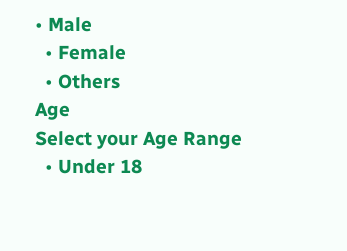• Male
  • Female
  • Others
Age
Select your Age Range
  • Under 18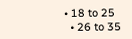• 18 to 25
  • 26 to 35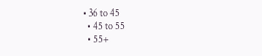• 36 to 45
  • 45 to 55
  • 55+